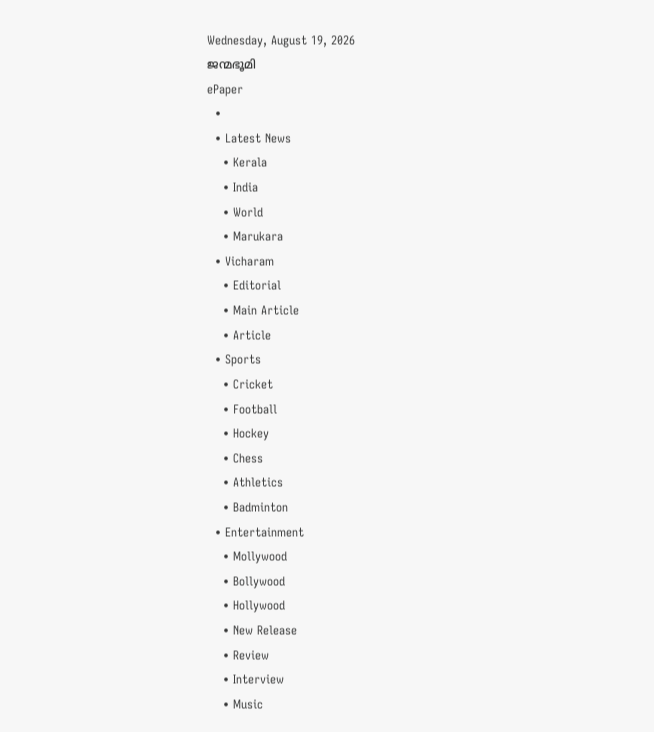Wednesday, August 19, 2026
ജന്മഭൂമി
ePaper
  •
  • Latest News
    • Kerala
    • India
    • World
    • Marukara
  • Vicharam
    • Editorial
    • Main Article
    • Article
  • Sports
    • Cricket
    • Football
    • Hockey
    • Chess
    • Athletics
    • Badminton
  • Entertainment
    • Mollywood
    • Bollywood
    • Hollywood
    • New Release
    • Review
    • Interview
    • Music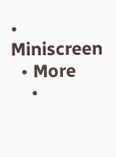• Miniscreen
  • More
    •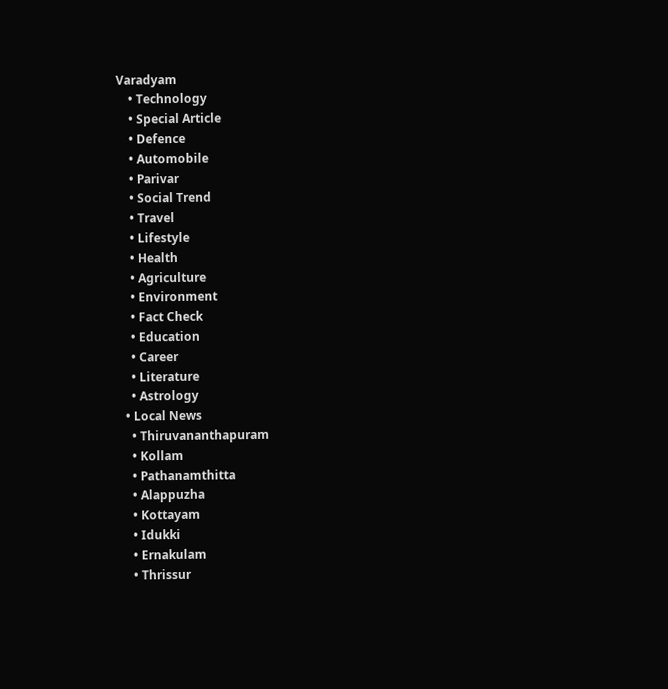Varadyam
    • Technology
    • Special Article
    • Defence
    • Automobile
    • Parivar
    • Social Trend
    • Travel
    • Lifestyle
    • Health
    • Agriculture
    • Environment
    • Fact Check
    • Education
    • Career
    • Literature
    • Astrology
  • Local News
    • Thiruvananthapuram
    • Kollam
    • Pathanamthitta
    • Alappuzha
    • Kottayam
    • Idukki
    • Ernakulam
    • Thrissur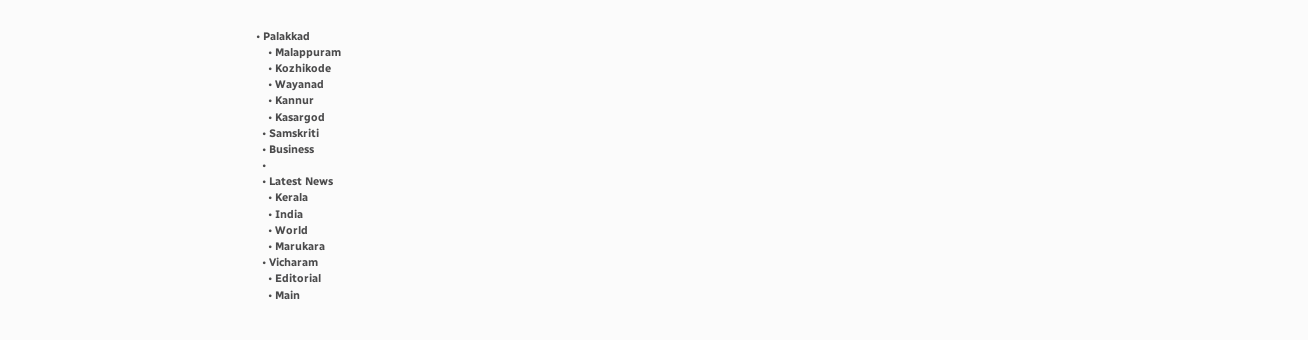• Palakkad
    • Malappuram
    • Kozhikode
    • Wayanad
    • Kannur
    • Kasargod
  • Samskriti
  • Business
  •
  • Latest News
    • Kerala
    • India
    • World
    • Marukara
  • Vicharam
    • Editorial
    • Main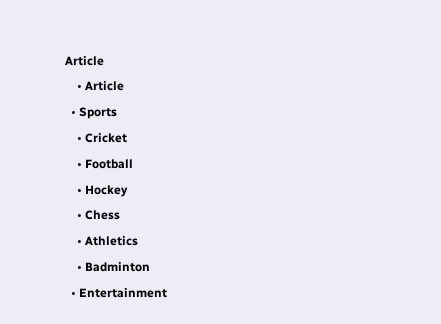Article
    • Article
  • Sports
    • Cricket
    • Football
    • Hockey
    • Chess
    • Athletics
    • Badminton
  • Entertainment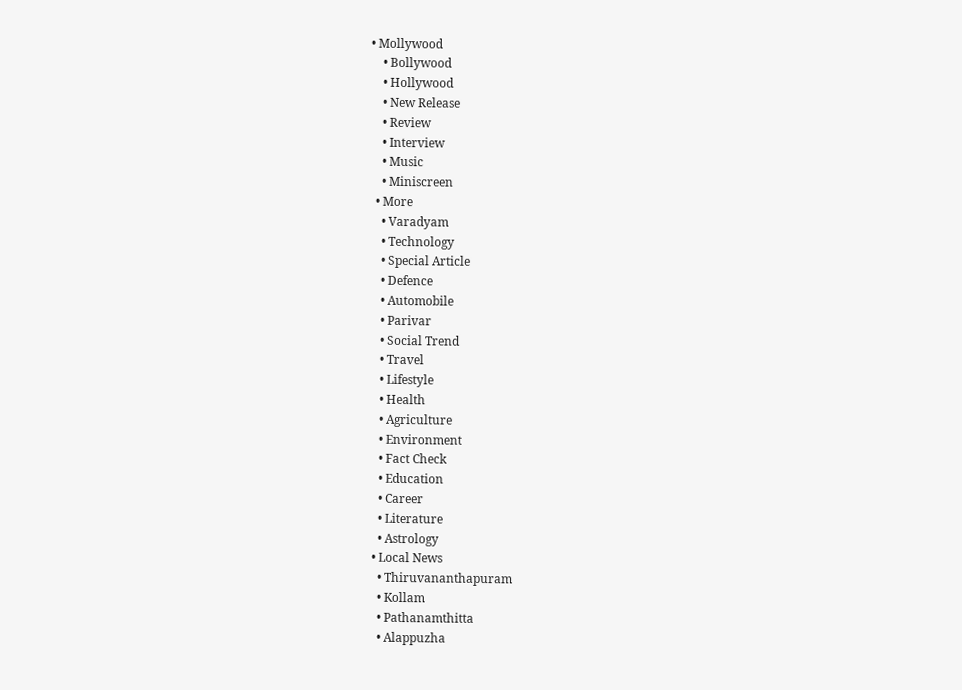• Mollywood
    • Bollywood
    • Hollywood
    • New Release
    • Review
    • Interview
    • Music
    • Miniscreen
  • More
    • Varadyam
    • Technology
    • Special Article
    • Defence
    • Automobile
    • Parivar
    • Social Trend
    • Travel
    • Lifestyle
    • Health
    • Agriculture
    • Environment
    • Fact Check
    • Education
    • Career
    • Literature
    • Astrology
  • Local News
    • Thiruvananthapuram
    • Kollam
    • Pathanamthitta
    • Alappuzha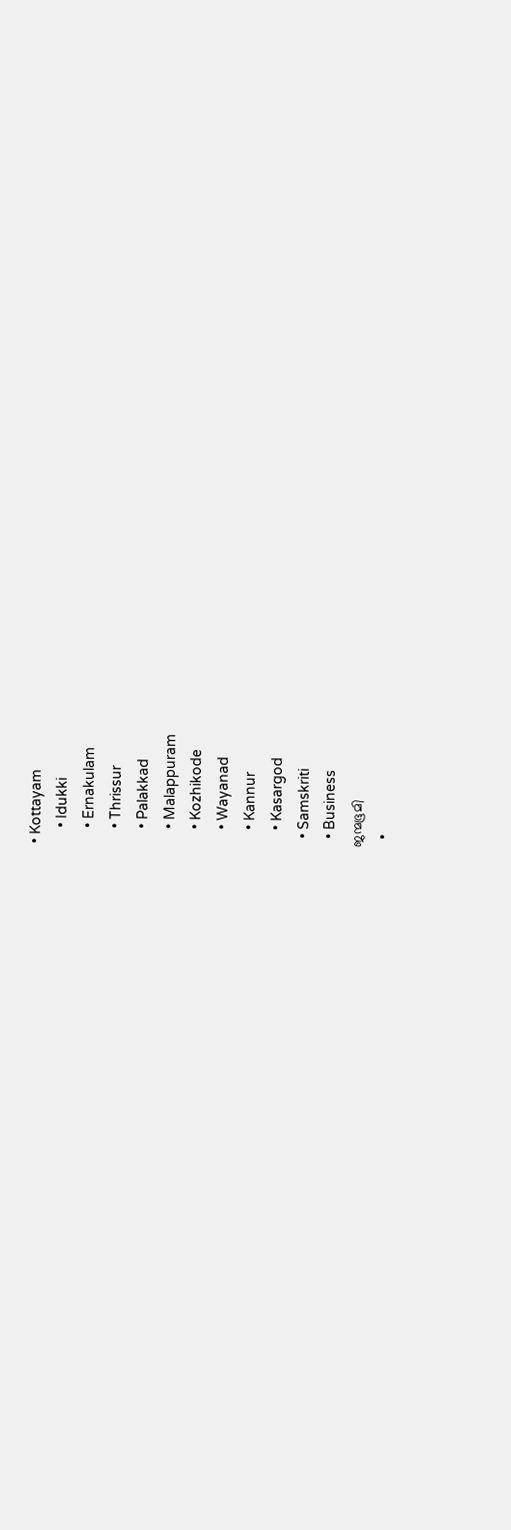• Kottayam
    • Idukki
    • Ernakulam
    • Thrissur
    • Palakkad
    • Malappuram
    • Kozhikode
    • Wayanad
    • Kannur
    • Kasargod
  • Samskriti
  • Business
ജന്മഭൂമി
  •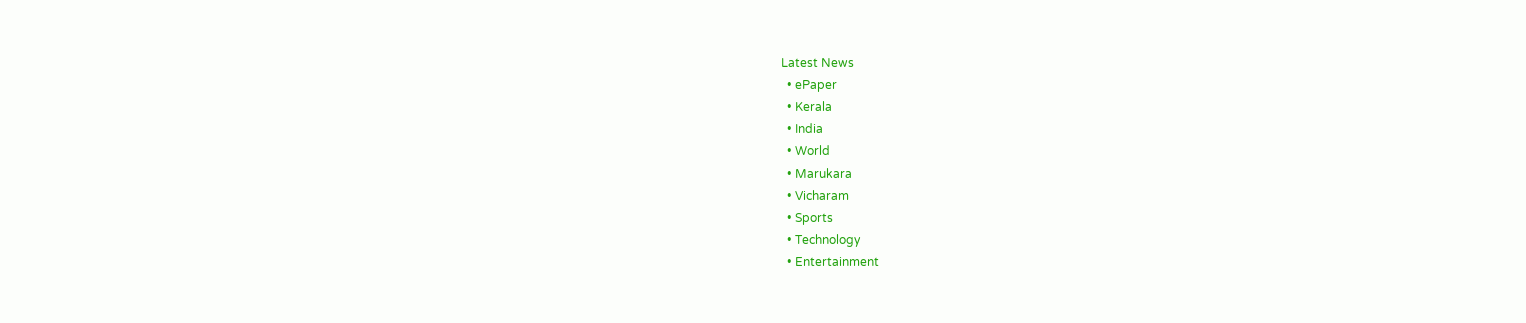Latest News
  • ePaper
  • Kerala
  • India
  • World
  • Marukara
  • Vicharam
  • Sports
  • Technology
  • Entertainment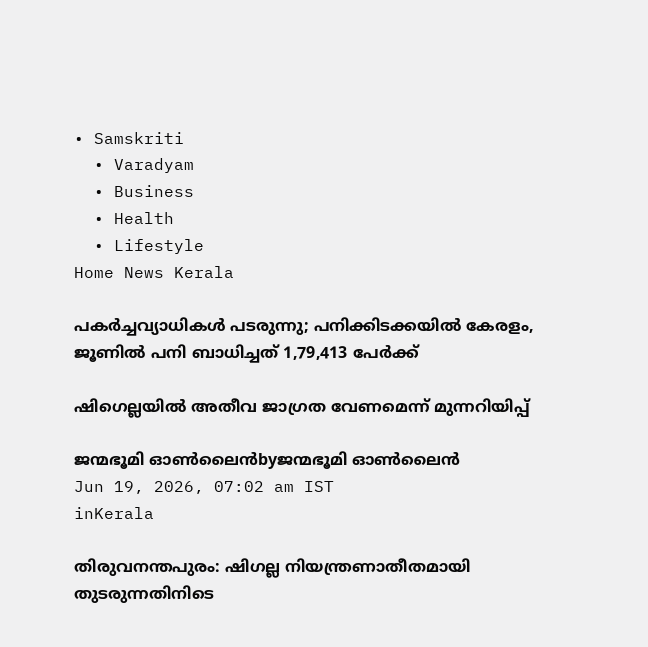• Samskriti
  • Varadyam
  • Business
  • Health
  • Lifestyle
Home News Kerala

പകര്‍ച്ചവ്യാധികള്‍ പടരുന്നു; പനിക്കിടക്കയില്‍ കേരളം, ജൂണില്‍ പനി ബാധിച്ചത് 1,79,413 പേര്‍ക്ക്

ഷിഗെല്ലയില്‍ അതീവ ജാഗ്രത വേണമെന്ന് മുന്നറിയിപ്പ്

ജന്മഭൂമി ഓണ്‍ലൈന്‍byജന്മഭൂമി ഓണ്‍ലൈന്‍
Jun 19, 2026, 07:02 am IST
inKerala

തിരുവനന്തപുരം: ഷിഗല്ല നിയന്ത്രണാതീതമായി തുടരുന്നതിനിടെ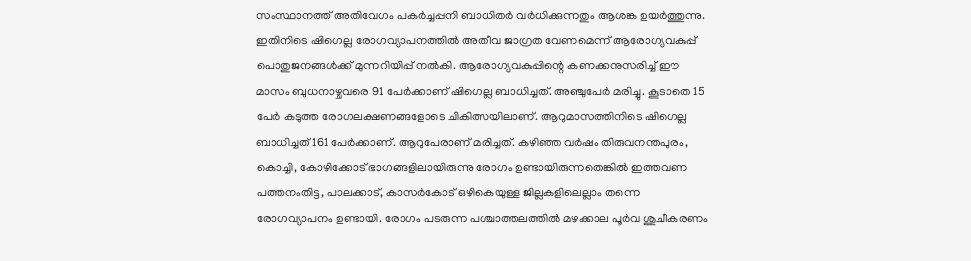സംസ്ഥാനത്ത് അതിവേഗം പകര്‍ച്ചപ്പനി ബാധിതര്‍ വര്‍ധിക്കുന്നതും ആശങ്ക ഉയര്‍ത്തുന്നു. ഇതിനിടെ ഷിഗെല്ല രോഗവ്യാപനത്തില്‍ അതീവ ജാഗ്രത വേണമെന്ന് ആരോഗ്യവകുപ്പ് പൊതുജനങ്ങള്‍ക്ക് മുന്നറിയിപ്പ് നല്‍കി. ആരോഗ്യവകുപ്പിന്റെ കണക്കനുസരിച്ച് ഈ മാസം ബുധനാഴ്ചവരെ 91 പേര്‍ക്കാണ് ഷിഗെല്ല ബാധിച്ചത്. അഞ്ചുപേര്‍ മരിച്ചു. കൂടാതെ 15 പേര്‍ കടുത്ത രോഗലക്ഷണങ്ങളോടെ ചികിത്സയിലാണ്. ആറുമാസത്തിനിടെ ഷിഗെല്ല ബാധിച്ചത് 161 പേര്‍ക്കാണ്. ആറുപേരാണ് മരിച്ചത്. കഴിഞ്ഞ വര്‍ഷം തിരുവനന്തപുരം, കൊച്ചി, കോഴിക്കോട് ഭാഗങ്ങളിലായിരുന്നു രോഗം ഉണ്ടായിരുന്നതെങ്കില്‍ ഇത്തവണ പത്തനംതിട്ട, പാലക്കാട്, കാസര്‍കോട് ഒഴികെയുള്ള ജില്ലകളിലെല്ലാം തന്നെ രോഗവ്യാപനം ഉണ്ടായി. രോഗം പടരുന്ന പശ്ചാത്തലത്തില്‍ മഴക്കാല പൂര്‍വ ശുചീകരണം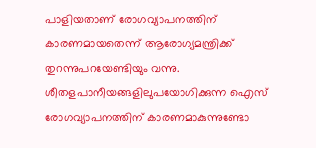പാളിയതാണ് രോഗവ്യാപനത്തിന് കാരണമായതെന്ന് ആരോഗ്യമന്ത്രിക്ക് തുറന്നുപറയേണ്ടിയും വന്നു. ശീതളപാനീയങ്ങളിലുപയോഗിക്കുന്ന ഐസ് രോഗവ്യാപനത്തിന് കാരണമാകുന്നുണ്ടോ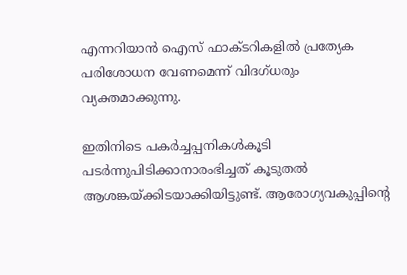എന്നറിയാന്‍ ഐസ് ഫാക്ടറികളില്‍ പ്രത്യേക പരിശോധന വേണമെന്ന് വിദഗ്ധരും വ്യക്തമാക്കുന്നു.

ഇതിനിടെ പകര്‍ച്ചപ്പനികള്‍കൂടി പടര്‍ന്നുപിടിക്കാനാരംഭിച്ചത് കൂടുതല്‍ ആശങ്കയ്‌ക്കിടയാക്കിയിട്ടുണ്ട്. ആരോഗ്യവകുപ്പിന്റെ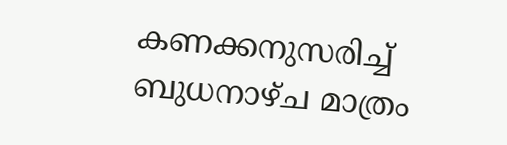കണക്കനുസരിച്ച് ബുധനാഴ്ച മാത്രം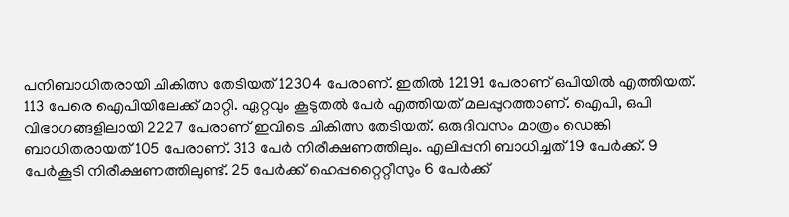പനിബാധിതരായി ചികിത്സ തേടിയത് 12304 പേരാണ്. ഇതില്‍ 12191 പേരാണ് ഒപിയില്‍ എത്തിയത്. 113 പേരെ ഐപിയിലേക്ക് മാറ്റി. ഏറ്റവും കൂടുതല്‍ പേര്‍ എത്തിയത് മലപ്പുറത്താണ്. ഐപി, ഒപി വിഭാഗങ്ങളിലായി 2227 പേരാണ് ഇവിടെ ചികിത്സ തേടിയത്. ഒരുദിവസം മാത്രം ഡെങ്കി ബാധിതരായത് 105 പേരാണ്. 313 പേര്‍ നിരീക്ഷണത്തിലും. എലിപ്പനി ബാധിച്ചത് 19 പേര്‍ക്ക്. 9 പേര്‍കൂടി നിരീക്ഷണത്തിലുണ്ട്. 25 പേര്‍ക്ക് ഹെപ്പറ്റൈറ്റീസും 6 പേര്‍ക്ക്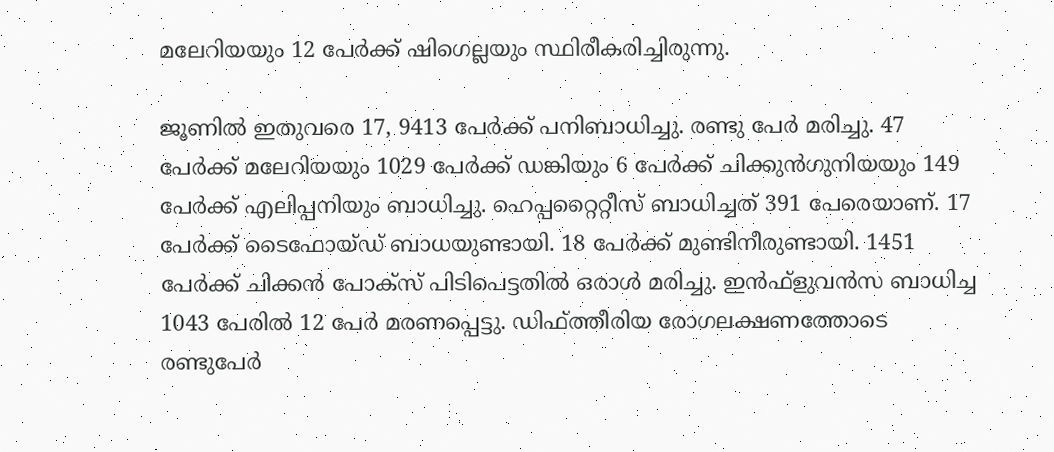മലേറിയയും 12 പേര്‍ക്ക് ഷിഗെല്ലയും സ്ഥിരീകരിച്ചിരുന്നു.

ജൂണില്‍ ഇതുവരെ 17, 9413 പേര്‍ക്ക് പനിബാധിച്ചു. രണ്ടു പേര്‍ മരിച്ചു. 47 പേര്‍ക്ക് മലേറിയയും 1029 പേര്‍ക്ക് ഡങ്കിയും 6 പേര്‍ക്ക് ചിക്കുന്‍ഗുനിയയും 149 പേര്‍ക്ക് എലിപ്പനിയും ബാധിച്ചു. ഹെപ്പറ്റൈറ്റീസ് ബാധിച്ചത് 391 പേരെയാണ്. 17 പേര്‍ക്ക് ടൈഫോയ്ഡ് ബാധയുണ്ടായി. 18 പേര്‍ക്ക് മുണ്ടിനീരുണ്ടായി. 1451 പേര്‍ക്ക് ചിക്കന്‍ പോക്‌സ് പിടിപെട്ടതില്‍ ഒരാള്‍ മരിച്ചു. ഇന്‍ഫ്‌ളുവന്‍സ ബാധിച്ച 1043 പേരില്‍ 12 പേര്‍ മരണപ്പെട്ടു. ഡിഫ്ത്തീരിയ രോഗലക്ഷണത്തോടെ രണ്ടുപേര്‍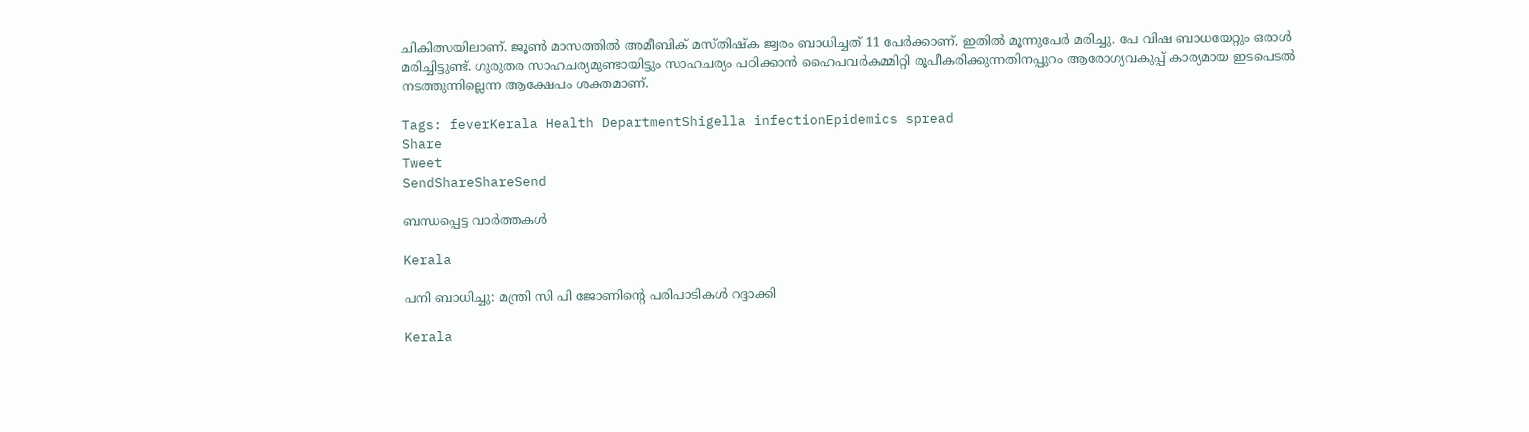ചികിത്സയിലാണ്. ജൂണ്‍ മാസത്തില്‍ അമീബിക് മസ്തിഷ്‌ക ജ്വരം ബാധിച്ചത് 11 പേര്‍ക്കാണ്. ഇതില്‍ മൂന്നുപേര്‍ മരിച്ചു. പേ വിഷ ബാധയേറ്റും ഒരാള്‍ മരിച്ചിട്ടുണ്ട്. ഗുരുതര സാഹചര്യമുണ്ടായിട്ടും സാഹചര്യം പഠിക്കാന്‍ ഹൈപവര്‍കമ്മിറ്റി രൂപീകരിക്കുന്നതിനപ്പുറം ആരോഗ്യവകുപ്പ് കാര്യമായ ഇടപെടല്‍ നടത്തുന്നില്ലെന്ന ആക്ഷേപം ശക്തമാണ്.

Tags: feverKerala Health DepartmentShigella infectionEpidemics spread
Share
Tweet
SendShareShareSend

ബന്ധപ്പെട്ട വാര്‍ത്തകള്‍

Kerala

പനി ബാധിച്ചു: മന്ത്രി സി പി ജോണിന്റെ പരിപാടികള്‍ റദ്ദാക്കി

Kerala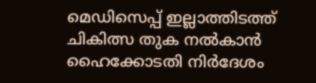മെഡിസെപ്പ് ഇല്ലാത്തിടത്ത് ചികിത്സ തുക നല്‍കാന്‍ ഹൈക്കോടതി നിര്‍ദേശം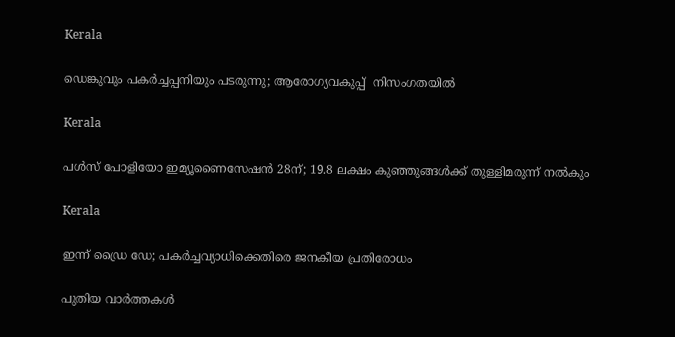Kerala

ഡെങ്കുവും പകര്‍ച്ചപ്പനിയും പടരുന്നു; ആരോഗ്യവകുപ്പ്  നിസംഗതയില്‍

Kerala

പൾസ്‌ പോളിയോ ഇമ്യൂണൈസേഷൻ 28ന്; 19.8 ലക്ഷം കുഞ്ഞുങ്ങൾക്ക്‌ തുള്ളിമരുന്ന് നൽകും

Kerala

ഇന്ന് ഡ്രൈ ഡേ; പകർച്ചവ്യാധിക്കെതിരെ ജനകീയ പ്രതിരോധം

പുതിയ വാര്‍ത്തകള്‍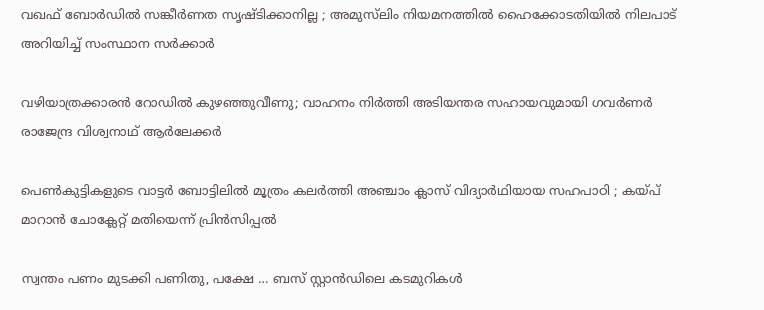വഖഫ് ബോര്‍ഡില്‍ സങ്കീര്‍ണത സൃഷ്ടിക്കാനില്ല ; അമുസ്‍ലിം നിയമനത്തിൽ ഹൈക്കോടതിയിൽ നിലപാട് അറിയിച്ച് സംസ്ഥാന സര്‍ക്കാര്‍

വഴിയാത്രക്കാരൻ റോഡിൽ കുഴഞ്ഞുവീണു; വാഹനം നിർത്തി അടിയന്തര സഹായവുമായി ഗവർണർ രാജേന്ദ്ര വിശ്വനാഥ് ആർലേക്കർ

പെൺകുട്ടികളുടെ വാട്ടർ ബോട്ടിലിൽ മൂത്രം കലർത്തി അഞ്ചാം ക്ലാസ് വിദ്യാർഥിയായ സഹപാഠി ; കയ്‌പ് മാറാൻ ചോക്ലേറ്റ് മതിയെന്ന് പ്രിൻസിപ്പൽ

സ്വന്തം പണം മുടക്കി പണിതു, പക്ഷേ … ബസ് സ്റ്റാന്‍ഡിലെ കടമുറികള്‍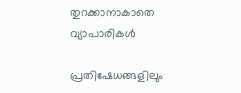തുറക്കാനാകാതെ വ്യാപാരികള്‍

പ്രതിഷേധങ്ങളിലും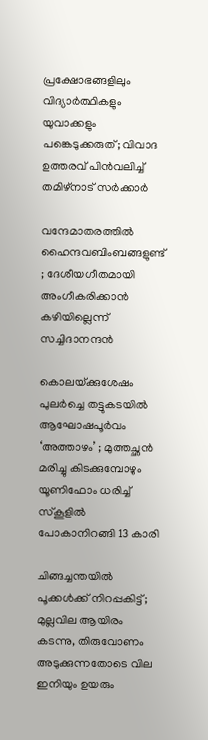പ്രക്ഷോഭങ്ങളിലും വിദ്യാർത്ഥികളും യുവാക്കളും പങ്കെടുക്കരുത്; വിവാദ ഉത്തരവ് പിൻവലിച്ച് തമിഴ്നാട് സർക്കാർ

വന്ദേമാതരത്തില്‍ ഹൈന്ദവബിംബങ്ങളുണ്ട് ; ദേശീയഗീതമായി അംഗീകരിക്കാന്‍ കഴിയില്ലെന്ന് സച്ചിദാനന്ദൻ

കൊലയ്‌ക്കുശേഷം പുലർച്ചെ തട്ടുകടയിൽ ആഘോഷപൂർവം ‘അത്താഴം’ ; മുത്തച്ഛൻ മരിച്ചു കിടക്കുമ്പോഴും യൂണിഫോം ധരിച്ച് സ്കൂളിൽ പോകാനിറങ്ങി 13 കാരി

ചിങ്ങച്ചന്തയില്‍ പൂക്കള്‍ക്ക് നിറപ്പകിട്ട്; മുല്ലവില ആയിരം കടന്നു, തിരുവോണം അടുക്കുന്നതോടെ വില ഇനിയും ഉയരും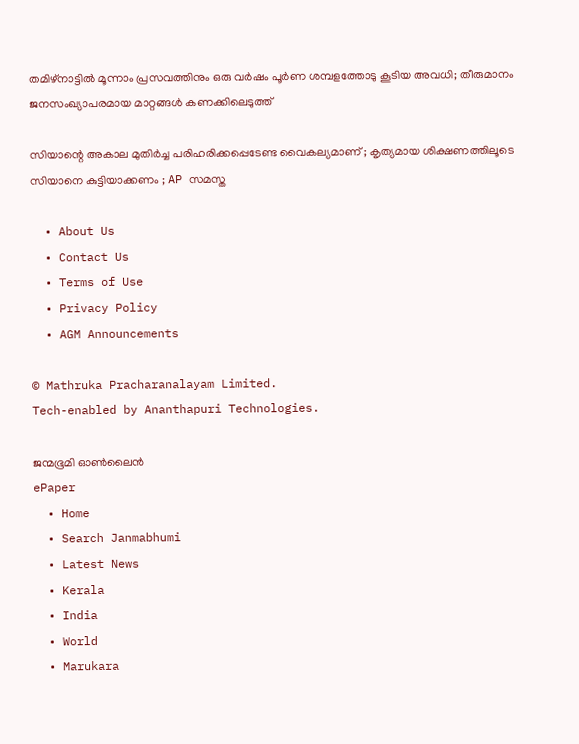തമിഴ്നാട്ടിൽ മൂന്നാം പ്രസവത്തിനും ഒരു വർഷം പൂർണ ശമ്പളത്തോടു കൂടിയ അവധി; തീരുമാനം ജനസംഖ്യാപരമായ മാറ്റങ്ങൾ കണക്കിലെടുത്ത്

സിയാന്റെ അകാല മുതിര്‍ച്ച പരിഹരിക്കപ്പെടേണ്ട വൈകല്യമാണ് ; കൃത്യമായ ശിക്ഷണത്തിലൂടെ സിയാനെ കുട്ടിയാക്കണം ; AP സമസ്ത

  • About Us
  • Contact Us
  • Terms of Use
  • Privacy Policy
  • AGM Announcements

© Mathruka Pracharanalayam Limited.
Tech-enabled by Ananthapuri Technologies.

ജന്മഭൂമി ഓണ്‍ലൈന്‍
ePaper
  • Home
  • Search Janmabhumi
  • Latest News
  • Kerala
  • India
  • World
  • Marukara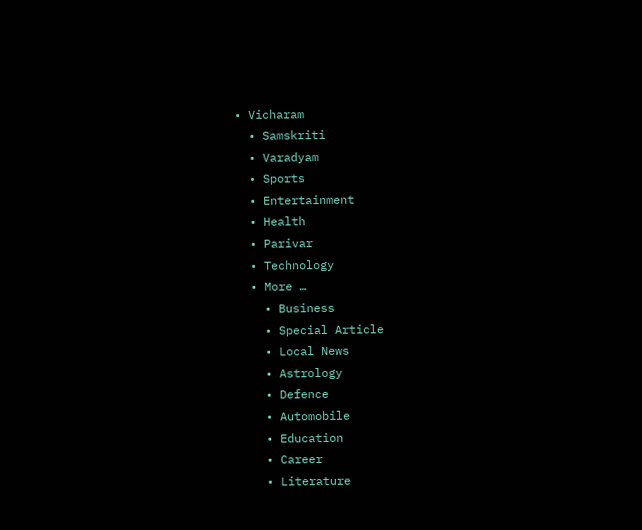• Vicharam
  • Samskriti
  • Varadyam
  • Sports
  • Entertainment
  • Health
  • Parivar
  • Technology
  • More …
    • Business
    • Special Article
    • Local News
    • Astrology
    • Defence
    • Automobile
    • Education
    • Career
    • Literature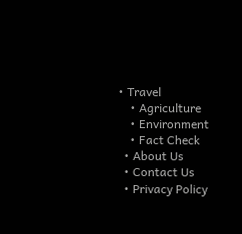• Travel
    • Agriculture
    • Environment
    • Fact Check
  • About Us
  • Contact Us
  • Privacy Policy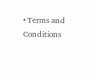• Terms and Conditions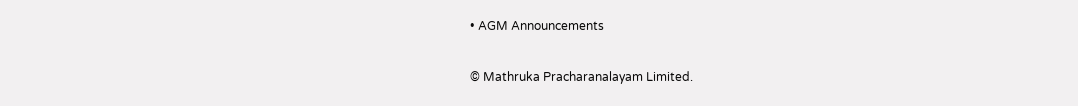• AGM Announcements

© Mathruka Pracharanalayam Limited.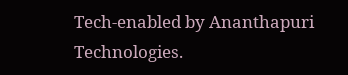Tech-enabled by Ananthapuri Technologies.